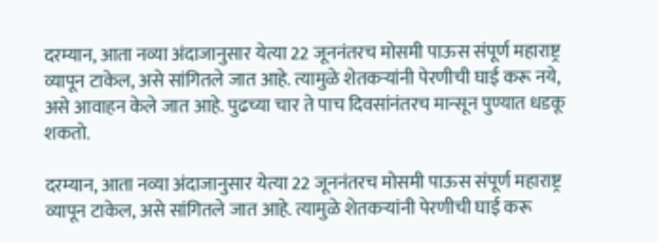दरम्यान, आता नव्या अंदाजानुसार येत्या 22 जूननंतरच मोसमी पाऊस संपूर्ण महाराष्ट्र व्यापून टाकेल, असे सांगितले जात आहे. त्यामुळे शेतकऱ्यांनी पेरणीची घाई करू नये, असे आवाहन केले जात आहे. पुढच्या चार ते पाच दिवसांनंतरच मान्सून पुण्यात धडकू शकतो.

दरम्यान, आता नव्या अंदाजानुसार येत्या 22 जूननंतरच मोसमी पाऊस संपूर्ण महाराष्ट्र व्यापून टाकेल, असे सांगितले जात आहे. त्यामुळे शेतकऱ्यांनी पेरणीची घाई करू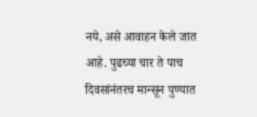नये, असे आवाहन केले जात आहे. पुढच्या चार ते पाच दिवसांनंतरच मान्सून पुण्यात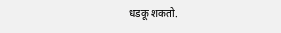धडकू शकतो.